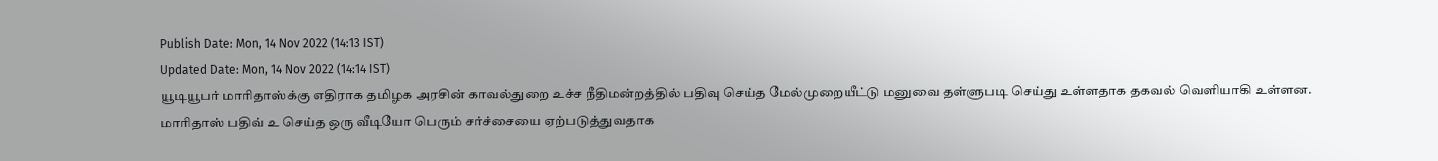Publish Date: Mon, 14 Nov 2022 (14:13 IST)
Updated Date: Mon, 14 Nov 2022 (14:14 IST)
யூடியூபர் மாரிதாஸ்க்கு எதிராக தமிழக அரசின் காவல்துறை உச்ச நீதிமன்றத்தில் பதிவு செய்த மேல்முறையீட்டு மனுவை தள்ளுபடி செய்து உள்ளதாக தகவல் வெளியாகி உள்ளன.
மாரிதாஸ் பதிவ் உ செய்த ஒரு வீடியோ பெரும் சர்ச்சையை ஏற்படுத்துவதாக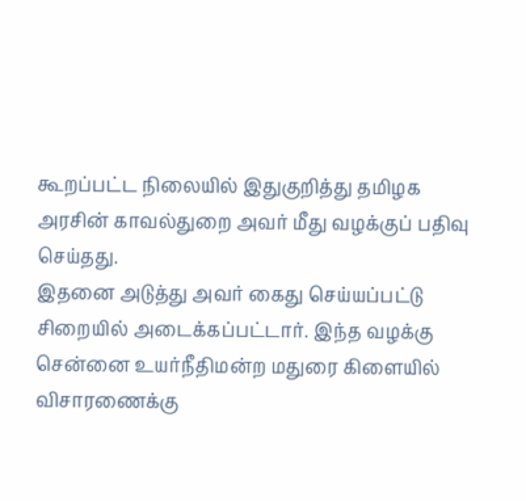கூறப்பட்ட நிலையில் இதுகுறித்து தமிழக அரசின் காவல்துறை அவர் மீது வழக்குப் பதிவு செய்தது.
இதனை அடுத்து அவர் கைது செய்யப்பட்டு சிறையில் அடைக்கப்பட்டார். இந்த வழக்கு சென்னை உயர்நீதிமன்ற மதுரை கிளையில் விசாரணைக்கு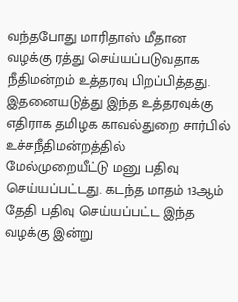வந்தபோது மாரிதாஸ் மீதான வழக்கு ரத்து செய்யப்படுவதாக நீதிமன்றம் உத்தரவு பிறப்பித்தது.
இதனையடுத்து இந்த உத்தரவுக்கு எதிராக தமிழக காவல்துறை சார்பில் உச்சநீதிமன்றத்தில் மேல்முறையீட்டு மனு பதிவு செய்யப்பட்டது. கடந்த மாதம் 13ஆம் தேதி பதிவு செய்யப்பட்ட இந்த வழக்கு இன்று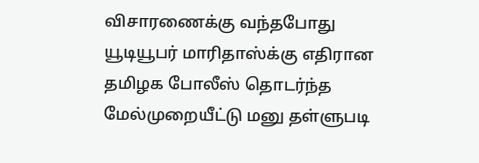விசாரணைக்கு வந்தபோது யூடியூபர் மாரிதாஸ்க்கு எதிரான தமிழக போலீஸ் தொடர்ந்த மேல்முறையீட்டு மனு தள்ளுபடி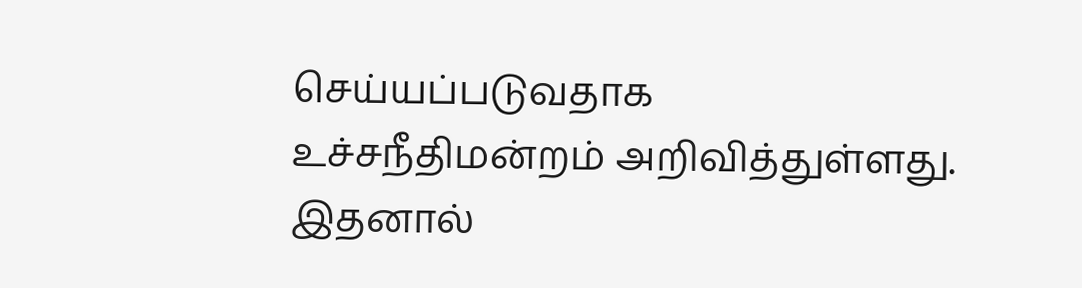செய்யப்படுவதாக உச்சநீதிமன்றம் அறிவித்துள்ளது. இதனால்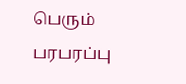பெரும் பரபரப்பு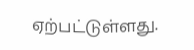ஏற்பட்டுள்ளது.